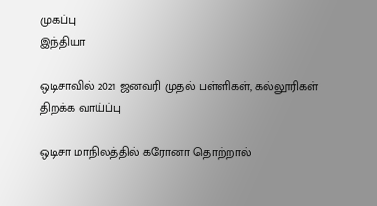முகப்பு
இந்தியா

ஒடிசாவில் 2021 ஜனவரி முதல் பள்ளிகள், கல்லூரிகள் திறக்க வாய்ப்பு

ஒடிசா மாநிலத்தில் கரோனா தொற்றால்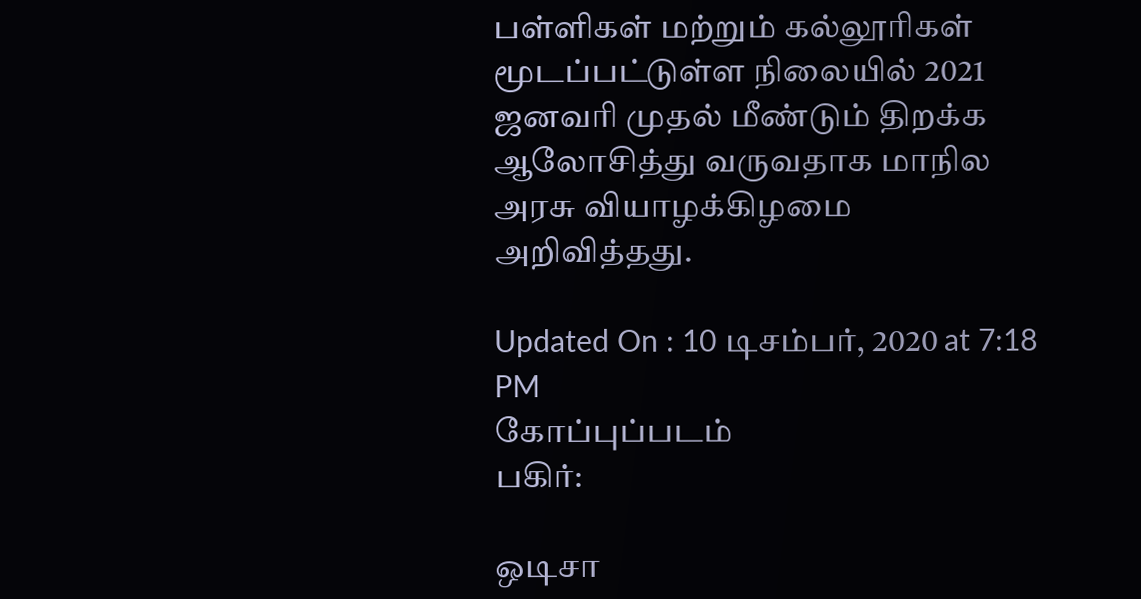பள்ளிகள் மற்றும் கல்லூரிகள் மூடப்பட்டுள்ள நிலையில் 2021 ஜனவரி முதல் மீண்டும் திறக்க ஆலோசித்து வருவதாக மாநில அரசு வியாழக்கிழமை அறிவித்தது.

Updated On : 10 டிசம்பர், 2020 at 7:18 PM
கோப்புப்படம்
பகிர்:

ஒடிசா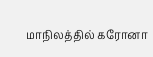மாநிலத்தில் கரோனா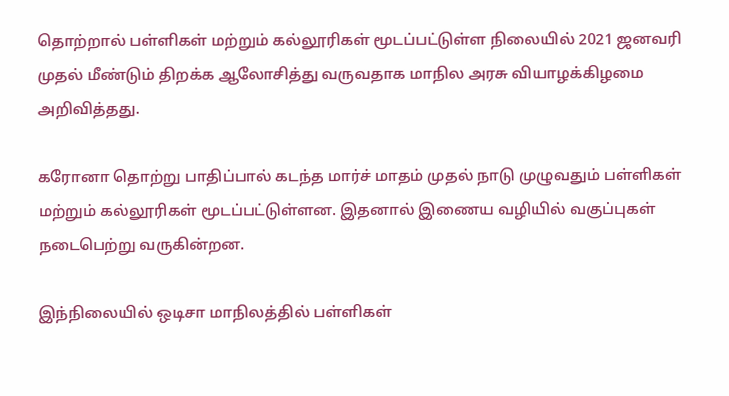தொற்றால் பள்ளிகள் மற்றும் கல்லூரிகள் மூடப்பட்டுள்ள நிலையில் 2021 ஜனவரி முதல் மீண்டும் திறக்க ஆலோசித்து வருவதாக மாநில அரசு வியாழக்கிழமை அறிவித்தது.

கரோனா தொற்று பாதிப்பால் கடந்த மார்ச் மாதம் முதல் நாடு முழுவதும் பள்ளிகள் மற்றும் கல்லூரிகள் மூடப்பட்டுள்ளன. இதனால் இணைய வழியில் வகுப்புகள் நடைபெற்று வருகின்றன.

இந்நிலையில் ஒடிசா மாநிலத்தில் பள்ளிகள்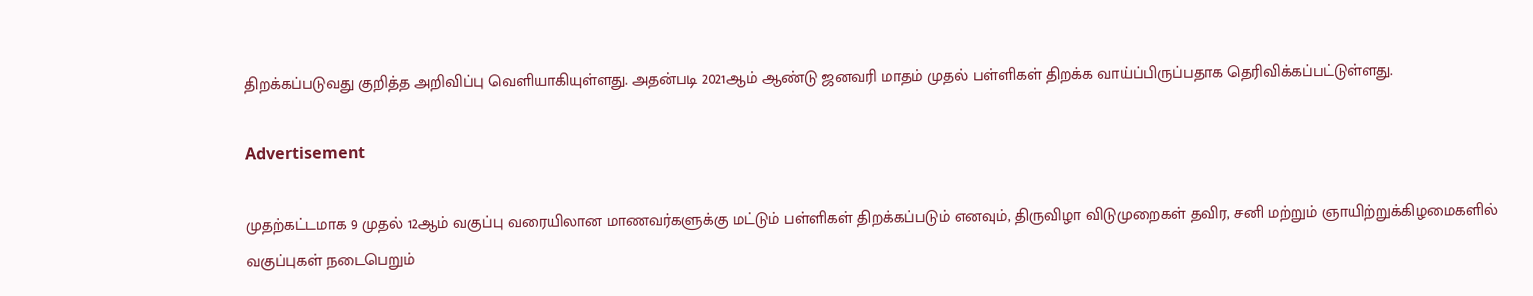திறக்கப்படுவது குறித்த அறிவிப்பு வெளியாகியுள்ளது. அதன்படி 2021ஆம் ஆண்டு ஜனவரி மாதம் முதல் பள்ளிகள் திறக்க வாய்ப்பிருப்பதாக தெரிவிக்கப்பட்டுள்ளது.

Advertisement

முதற்கட்டமாக 9 முதல் 12ஆம் வகுப்பு வரையிலான மாணவர்களுக்கு மட்டும் பள்ளிகள் திறக்கப்படும் எனவும், திருவிழா விடுமுறைகள் தவிர, சனி மற்றும் ஞாயிற்றுக்கிழமைகளில் வகுப்புகள் நடைபெறும்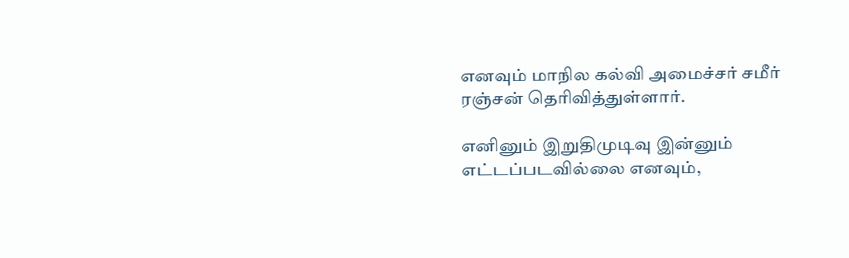எனவும் மாநில கல்வி அமைச்சர் சமீர் ரஞ்சன் தெரிவித்துள்ளார்.

எனினும் இறுதிமுடிவு இன்னும் எட்டப்படவில்லை எனவும்,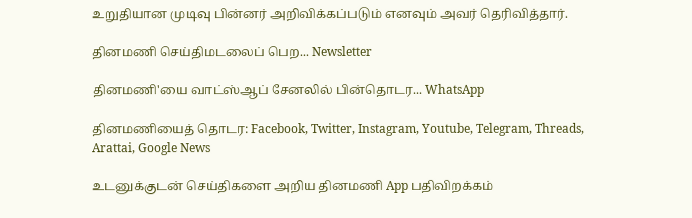உறுதியான முடிவு பின்னர் அறிவிக்கப்படும் எனவும் அவர் தெரிவித்தார்.

தினமணி செய்திமடலைப் பெற... Newsletter

தினமணி'யை வாட்ஸ்ஆப் சேனலில் பின்தொடர... WhatsApp

தினமணியைத் தொடர: Facebook, Twitter, Instagram, Youtube, Telegram, Threads, Arattai, Google News

உடனுக்குடன் செய்திகளை அறிய தினமணி App பதிவிறக்கம்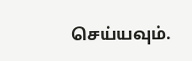செய்யவும்.